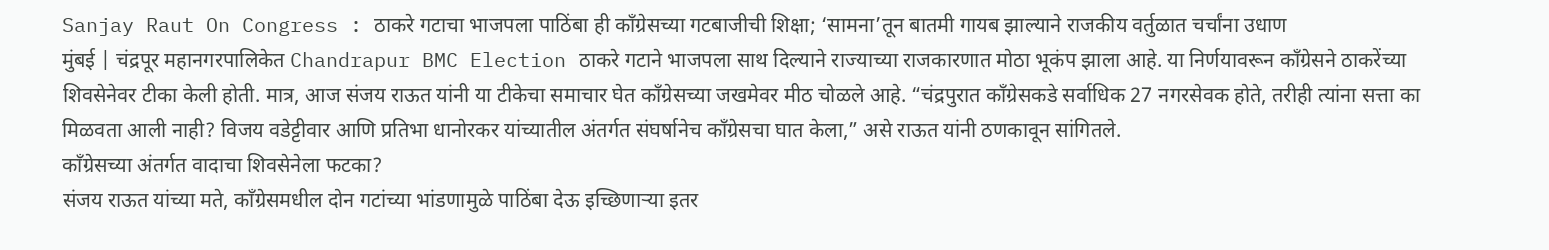Sanjay Raut On Congress : ठाकरे गटाचा भाजपला पाठिंबा ही काँग्रेसच्या गटबाजीची शिक्षा; ‘सामना’तून बातमी गायब झाल्याने राजकीय वर्तुळात चर्चांना उधाण
मुंबई | चंद्रपूर महानगरपालिकेत Chandrapur BMC Election ठाकरे गटाने भाजपला साथ दिल्याने राज्याच्या राजकारणात मोठा भूकंप झाला आहे. या निर्णयावरून काँग्रेसने ठाकरेंच्या शिवसेनेवर टीका केली होती. मात्र, आज संजय राऊत यांनी या टीकेचा समाचार घेत काँग्रेसच्या जखमेवर मीठ चोळले आहे. “चंद्रपुरात काँग्रेसकडे सर्वाधिक 27 नगरसेवक होते, तरीही त्यांना सत्ता का मिळवता आली नाही? विजय वडेट्टीवार आणि प्रतिभा धानोरकर यांच्यातील अंतर्गत संघर्षानेच काँग्रेसचा घात केला,” असे राऊत यांनी ठणकावून सांगितले.
काँग्रेसच्या अंतर्गत वादाचा शिवसेनेला फटका?
संजय राऊत यांच्या मते, काँग्रेसमधील दोन गटांच्या भांडणामुळे पाठिंबा देऊ इच्छिणाऱ्या इतर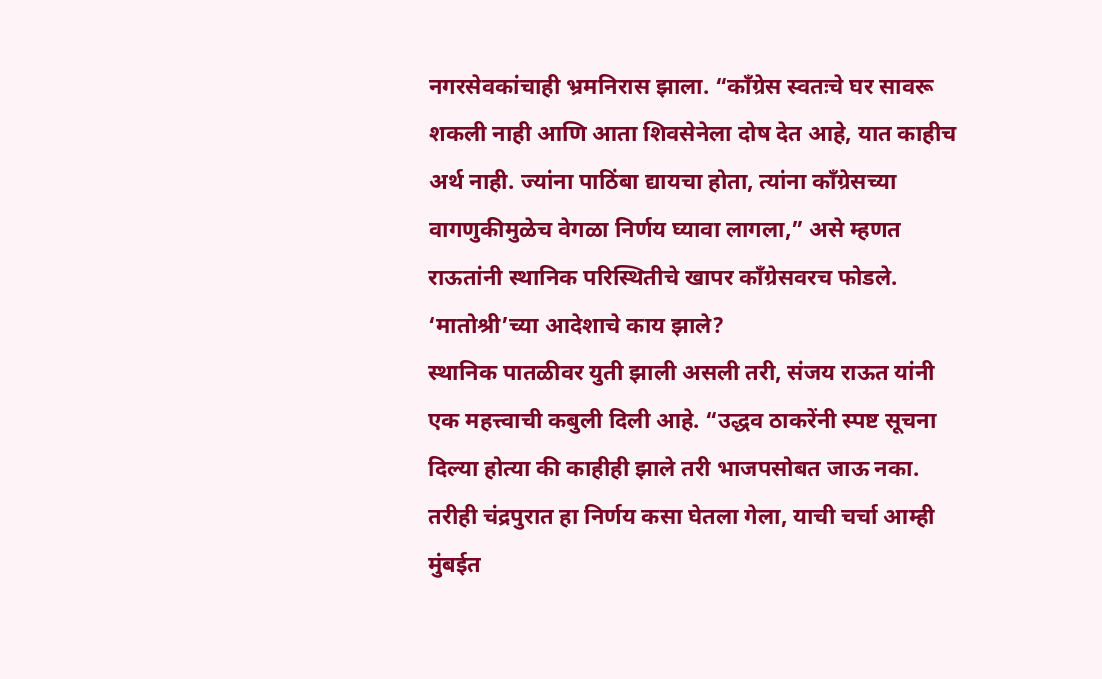नगरसेवकांचाही भ्रमनिरास झाला. “काँग्रेस स्वतःचे घर सावरू शकली नाही आणि आता शिवसेनेला दोष देत आहे, यात काहीच अर्थ नाही. ज्यांना पाठिंबा द्यायचा होता, त्यांना काँग्रेसच्या वागणुकीमुळेच वेगळा निर्णय घ्यावा लागला,” असे म्हणत राऊतांनी स्थानिक परिस्थितीचे खापर काँग्रेसवरच फोडले.
‘मातोश्री’च्या आदेशाचे काय झाले?
स्थानिक पातळीवर युती झाली असली तरी, संजय राऊत यांनी एक महत्त्वाची कबुली दिली आहे. “उद्धव ठाकरेंनी स्पष्ट सूचना दिल्या होत्या की काहीही झाले तरी भाजपसोबत जाऊ नका. तरीही चंद्रपुरात हा निर्णय कसा घेतला गेला, याची चर्चा आम्ही मुंबईत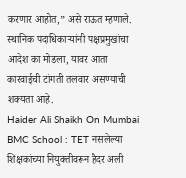करणार आहोत,” असे राऊत म्हणाले. स्थानिक पदाधिकाऱ्यांनी पक्षप्रमुखांचा आदेश का मोडला, यावर आता कारवाईची टांगती तलवार असण्याची शक्यता आहे.
Haider Ali Shaikh On Mumbai BMC School : TET नसलेल्या शिक्षकांच्या नियुक्तीवरून हैदर अली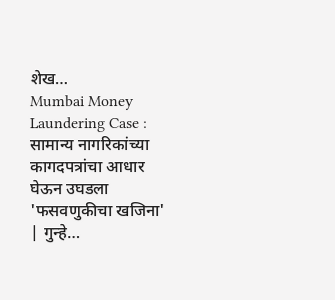शेख…
Mumbai Money Laundering Case : सामान्य नागरिकांच्या कागदपत्रांचा आधार घेऊन उघडला 'फसवणुकीचा खजिना' | गुन्हे…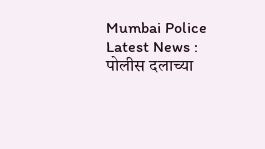Mumbai Police Latest News : पोलीस दलाच्या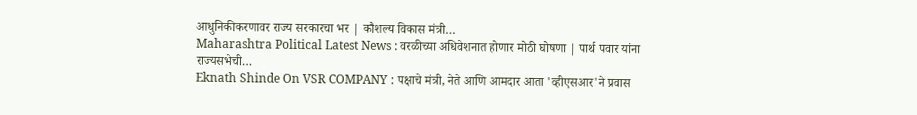आधुनिकीकरणावर राज्य सरकारचा भर | कौशल्य विकास मंत्री…
Maharashtra Political Latest News : वरळीच्या अधिवेशनात होणार मोठी घोषणा | पार्थ पवार यांना राज्यसभेची…
Eknath Shinde On VSR COMPANY : पक्षाचे मंत्री, नेते आणि आमदार आता 'व्हीएसआर'ने प्रवास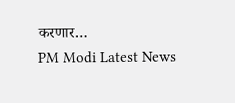करणार…
PM Modi Latest News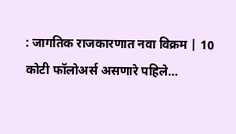: जागतिक राजकारणात नवा विक्रम | 10 कोटी फॉलोअर्स असणारे पहिले…